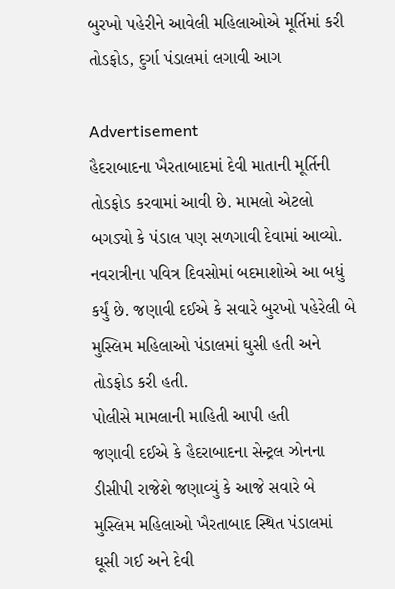બુરખો પહેરીને આવેલી મહિલાઓએ મૂર્તિમાં કરી તોડફોડ, દુર્ગા પંડાલમાં લગાવી આગ

Advertisement
હૈદરાબાદના ખૈરતાબાદમાં દેવી માતાની મૂર્તિની તોડફોડ કરવામાં આવી છે. મામલો એટલો બગડ્યો કે પંડાલ પણ સળગાવી દેવામાં આવ્યો. નવરાત્રીના પવિત્ર દિવસોમાં બદમાશોએ આ બધું કર્યું છે. જણાવી દઈએ કે સવારે બુરખો પહેરેલી બે મુસ્લિમ મહિલાઓ પંડાલમાં ઘુસી હતી અને તોડફોડ કરી હતી.
પોલીસે મામલાની માહિતી આપી હતી
જણાવી દઈએ કે હૈદરાબાદના સેન્ટ્રલ ઝોનના ડીસીપી રાજેશે જણાવ્યું કે આજે સવારે બે મુસ્લિમ મહિલાઓ ખૈરતાબાદ સ્થિત પંડાલમાં ઘૂસી ગઈ અને દેવી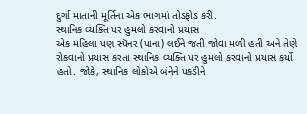દુર્ગા માતાની મૂર્તિના એક ભાગમાં તોડફોડ કરી.
સ્થાનિક વ્યક્તિ પર હુમલો કરવાનો પ્રયાસ
એક મહિલા પણ સ્પૅનર (પાના) લઈને જતી જોવા મળી હતી અને તેણે રોકવાનો પ્રયાસ કરતા સ્થાનિક વ્યક્તિ પર હુમલો કરવાનો પ્રયાસ કર્યો હતો. જોકે, સ્થાનિક લોકોએ બંનેને પકડીને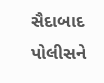સૈદાબાદ પોલીસને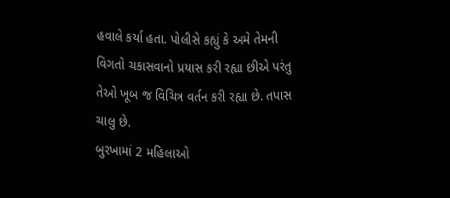હવાલે કર્યા હતા. પોલીસે કહ્યું કે અમે તેમની વિગતો ચકાસવાનો પ્રયાસ કરી રહ્યા છીએ પરંતુ તેઓ ખૂબ જ વિચિત્ર વર્તન કરી રહ્યા છે. તપાસ ચાલુ છે.
બુરખામાં 2 મહિલાઓ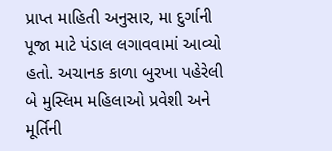પ્રાપ્ત માહિતી અનુસાર, મા દુર્ગાની પૂજા માટે પંડાલ લગાવવામાં આવ્યો હતો. અચાનક કાળા બુરખા પહેરેલી બે મુસ્લિમ મહિલાઓ પ્રવેશી અને મૂર્તિની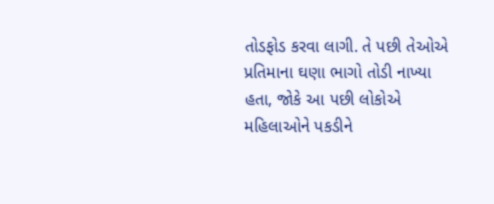તોડફોડ કરવા લાગી. તે પછી તેઓએ પ્રતિમાના ઘણા ભાગો તોડી નાખ્યા હતા, જોકે આ પછી લોકોએ મહિલાઓને પકડીને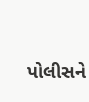પોલીસને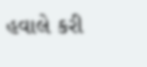હવાલે કરી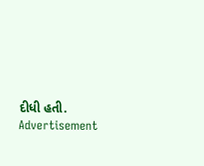દીધી હતી.
Advertisement